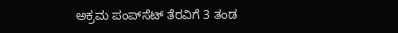ಅಕ್ರಮ ಪಂಪ್‌ಸೆಟ್ ತೆರವಿಗೆ 3 ತಂಡ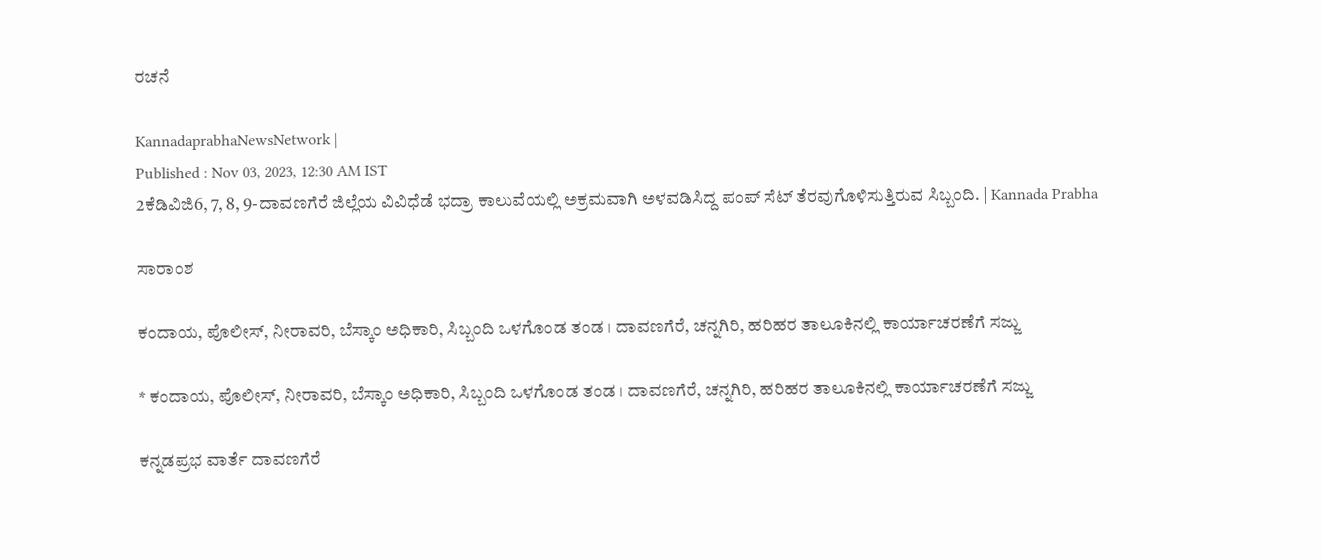ರಚನೆ

KannadaprabhaNewsNetwork |
Published : Nov 03, 2023, 12:30 AM IST
2ಕೆಡಿವಿಜಿ6, 7, 8, 9-ದಾವಣಗೆರೆ ಜಿಲ್ಲೆಯ ವಿವಿಧೆಡೆ ಭದ್ರಾ ಕಾಲುವೆಯಲ್ಲಿ ಅಕ್ರಮವಾಗಿ ಅಳವಡಿಸಿದ್ದ ಪಂಪ್‌ ಸೆಟ್‌ ತೆರವುಗೊಳಿಸುತ್ತಿರುವ ಸಿಬ್ಬಂದಿ. | Kannada Prabha

ಸಾರಾಂಶ

ಕಂದಾಯ, ಪೊಲೀಸ್‌, ನೀರಾವರಿ, ಬೆಸ್ಕಾಂ ಅಧಿಕಾರಿ, ಸಿಬ್ಬಂದಿ ಒಳಗೊಂಡ ತಂಡ । ದಾವಣಗೆರೆ, ಚನ್ನಗಿರಿ, ಹರಿಹರ ತಾಲೂಕಿನಲ್ಲಿ ಕಾರ್ಯಾಚರಣೆಗೆ ಸಜ್ಜು

* ಕಂದಾಯ, ಪೊಲೀಸ್‌, ನೀರಾವರಿ, ಬೆಸ್ಕಾಂ ಅಧಿಕಾರಿ, ಸಿಬ್ಬಂದಿ ಒಳಗೊಂಡ ತಂಡ । ದಾವಣಗೆರೆ, ಚನ್ನಗಿರಿ, ಹರಿಹರ ತಾಲೂಕಿನಲ್ಲಿ ಕಾರ್ಯಾಚರಣೆಗೆ ಸಜ್ಜು

ಕನ್ನಡಪ್ರಭ ವಾರ್ತೆ ದಾವಣಗೆರೆ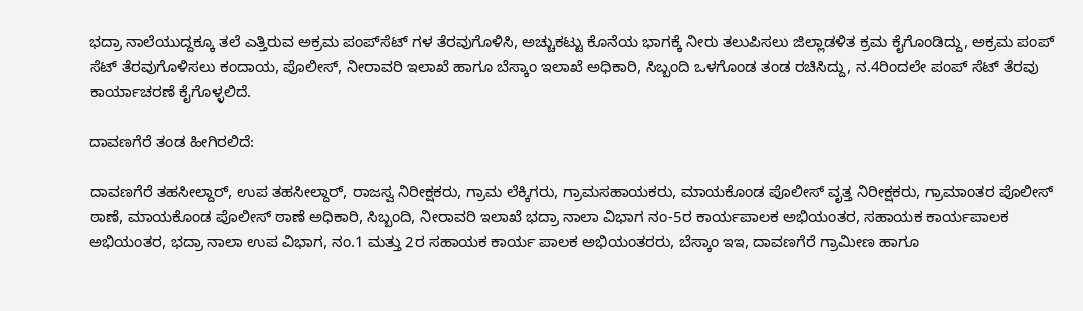ಭದ್ರಾ ನಾಲೆಯುದ್ದಕ್ಕೂ ತಲೆ ಎತ್ತಿರುವ ಅಕ್ರಮ ಪಂಪ್‌ಸೆಟ್ ಗಳ ತೆರವುಗೊಳಿಸಿ, ಅಚ್ಚುಕಟ್ಟು ಕೊನೆಯ ಭಾಗಕ್ಕೆ ನೀರು ತಲುಪಿಸಲು ಜಿಲ್ಲಾಡಳಿತ ಕ್ರಮ ಕೈಗೊಂಡಿದ್ದು, ಅಕ್ರಮ ಪಂಪ್ ಸೆಟ್ ತೆರವುಗೊಳಿಸಲು ಕಂದಾಯ, ಪೊಲೀಸ್‌, ನೀರಾವರಿ ಇಲಾಖೆ ಹಾಗೂ ಬೆಸ್ಕಾಂ ಇಲಾಖೆ ಅಧಿಕಾರಿ, ಸಿಬ್ಬಂದಿ ಒಳಗೊಂಡ ತಂಡ ರಚಿಸಿದ್ದು, ನ.4ರಿಂದಲೇ ಪಂಪ್ ಸೆಟ್ ತೆರವು ಕಾರ್ಯಾಚರಣೆ ಕೈಗೊಳ್ಳಲಿದೆ.

ದಾವಣಗೆರೆ ತಂಡ ಹೀಗಿರಲಿದೆ:

ದಾವಣಗೆರೆ ತಹಸೀಲ್ದಾರ್‌, ಉಪ ತಹಸೀಲ್ದಾರ್‌, ರಾಜಸ್ವ ನಿರೀಕ್ಷಕರು, ಗ್ರಾಮ ಲೆಕ್ಕಿಗರು, ಗ್ರಾಮಸಹಾಯಕರು, ಮಾಯಕೊಂಡ ಪೊಲೀಸ್ ವೃತ್ತ ನಿರೀಕ್ಷಕರು, ಗ್ರಾಮಾಂತರ ಪೊಲೀಸ್ ಠಾಣೆ, ಮಾಯಕೊಂಡ ಪೊಲೀಸ್ ಠಾಣೆ ಅಧಿಕಾರಿ, ಸಿಬ್ಬಂದಿ, ನೀರಾವರಿ ಇಲಾಖೆ ಭದ್ರಾ ನಾಲಾ ವಿಭಾಗ ನಂ-5ರ ಕಾರ್ಯಪಾಲಕ ಅಭಿಯಂತರ, ಸಹಾಯಕ ಕಾರ್ಯಪಾಲಕ ಅಭಿಯಂತರ, ಭದ್ರಾ ನಾಲಾ ಉಪ ವಿಭಾಗ, ನಂ.1 ಮತ್ತು 2ರ ಸಹಾಯಕ ಕಾರ್ಯ ಪಾಲಕ ಅಭಿಯಂತರರು, ಬೆಸ್ಕಾಂ ಇಇ, ದಾವಣಗೆರೆ ಗ್ರಾಮೀಣ ಹಾಗೂ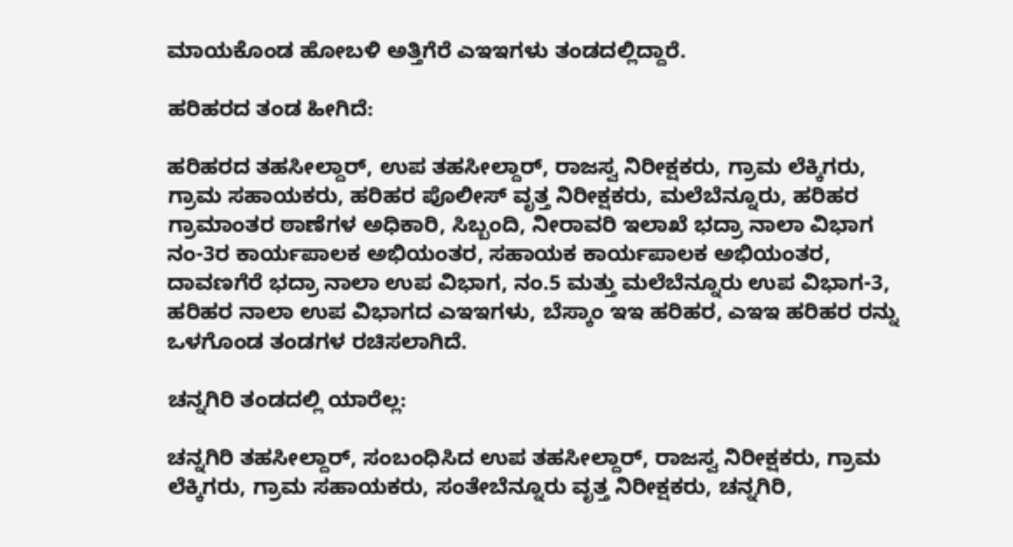ಮಾಯಕೊಂಡ ಹೋಬಳಿ ಅತ್ತಿಗೆರೆ ಎಇಇಗಳು ತಂಡದಲ್ಲಿದ್ದಾರೆ.

ಹರಿಹರದ ತಂಡ ಹೀಗಿದೆ:

ಹರಿಹರದ ತಹಸೀಲ್ದಾರ್‌, ಉಪ ತಹಸೀಲ್ದಾರ್‌, ರಾಜಸ್ವ ನಿರೀಕ್ಷಕರು, ಗ್ರಾಮ ಲೆಕ್ಕಿಗರು, ಗ್ರಾಮ ಸಹಾಯಕರು, ಹರಿಹರ ಪೊಲೀಸ್ ವೃತ್ತ ನಿರೀಕ್ಷಕರು, ಮಲೆಬೆನ್ನೂರು, ಹರಿಹರ ಗ್ರಾಮಾಂತರ ಠಾಣೆಗಳ ಅಧಿಕಾರಿ, ಸಿಬ್ಬಂದಿ, ನೀರಾವರಿ ಇಲಾಖೆ ಭದ್ರಾ ನಾಲಾ ವಿಭಾಗ ನಂ-3ರ ಕಾರ್ಯಪಾಲಕ ಅಭಿಯಂತರ, ಸಹಾಯಕ ಕಾರ್ಯಪಾಲಕ ಅಭಿಯಂತರ, ದಾವಣಗೆರೆ ಭದ್ರಾ ನಾಲಾ ಉಪ ವಿಭಾಗ, ನಂ.5 ಮತ್ತು ಮಲೆಬೆನ್ನೂರು ಉಪ ವಿಭಾಗ-3, ಹರಿಹರ ನಾಲಾ ಉಪ ವಿಭಾಗದ ಎಇಇಗಳು, ಬೆಸ್ಕಾಂ ಇಇ ಹರಿಹರ, ಎಇಇ ಹರಿಹರ ರನ್ನು ಒಳಗೊಂಡ ತಂಡಗಳ ರಚಿಸಲಾಗಿದೆ.

ಚನ್ನಗಿರಿ ತಂಡದಲ್ಲಿ ಯಾರೆಲ್ಲ:

ಚನ್ನಗಿರಿ ತಹಸೀಲ್ದಾರ್‌, ಸಂಬಂಧಿಸಿದ ಉಪ ತಹಸೀಲ್ದಾರ್‌, ರಾಜಸ್ವ ನಿರೀಕ್ಷಕರು, ಗ್ರಾಮ ಲೆಕ್ಕಿಗರು, ಗ್ರಾಮ ಸಹಾಯಕರು, ಸಂತೇಬೆನ್ನೂರು ವೃತ್ತ ನಿರೀಕ್ಷಕರು, ಚನ್ನಗಿರಿ,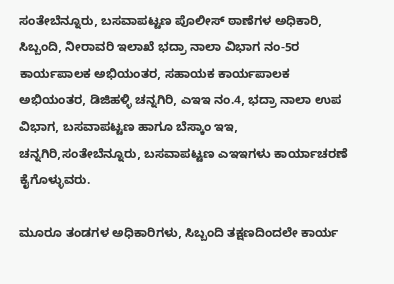ಸಂತೇಬೆನ್ನೂರು, ಬಸವಾಪಟ್ಟಣ ಪೊಲೀಸ್ ಠಾಣೆಗಳ ಅಧಿಕಾರಿ, ಸಿಬ್ಬಂದಿ, ನೀರಾವರಿ ಇಲಾಖೆ ಭದ್ರಾ ನಾಲಾ ವಿಭಾಗ ನಂ-5ರ ಕಾರ್ಯಪಾಲಕ ಅಭಿಯಂತರ, ಸಹಾಯಕ ಕಾರ್ಯಪಾಲಕ ಅಭಿಯಂತರ, ಡಿಜಿಹಳ್ಳಿ ಚನ್ನಗಿರಿ, ಎಇಇ ನಂ.4, ಭದ್ರಾ ನಾಲಾ ಉಪ ವಿಭಾಗ, ಬಸವಾಪಟ್ಟಣ ಹಾಗೂ ಬೆಸ್ಕಾಂ ಇಇ, ಚನ್ನಗಿರಿ,ಸಂತೇಬೆನ್ನೂರು, ಬಸವಾಪಟ್ಟಣ ಎಇಇಗಳು ಕಾರ್ಯಾಚರಣೆ ಕೈಗೊಳ್ಳುವರು.

ಮೂರೂ ತಂಡಗಳ ಅಧಿಕಾರಿಗಳು, ಸಿಬ್ಬಂದಿ ತಕ್ಷಣದಿಂದಲೇ ಕಾರ್ಯ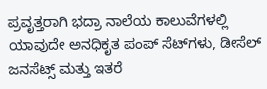ಪ್ರವೃತ್ತರಾಗಿ ಭದ್ರಾ ನಾಲೆಯ ಕಾಲುವೆಗಳಲ್ಲಿ ಯಾವುದೇ ಅನಧಿಕೃತ ಪಂಪ್ ಸೆಟ್‌ಗಳು, ಡೀಸೆಲ್‌ ಜನಸೆಟ್ಸ್ ಮತ್ತು ಇತರೆ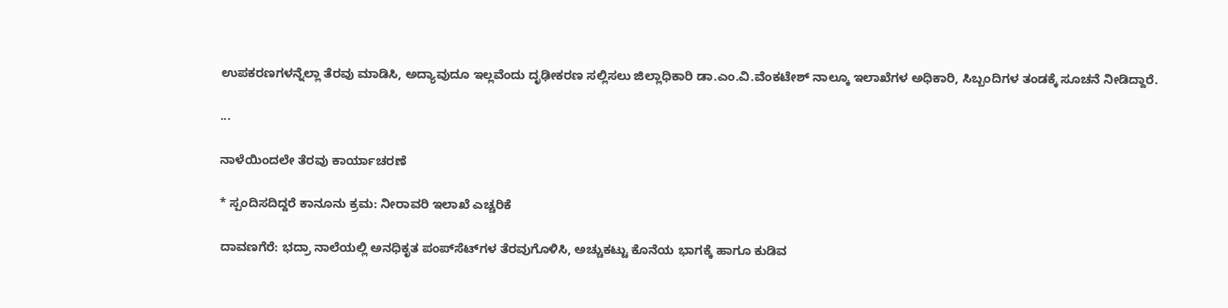ಉಪಕರಣಗಳನ್ನೆಲ್ಲಾ ತೆರವು ಮಾಡಿಸಿ, ಅದ್ಯಾವುದೂ ಇಲ್ಲವೆಂದು ದೃಢೀಕರಣ ಸಲ್ಲಿಸಲು ಜಿಲ್ಲಾಧಿಕಾರಿ ಡಾ.ಎಂ.ವಿ.ವೆಂಕಟೇಶ್ ನಾಲ್ಕೂ ಇಲಾಖೆಗಳ ಅಧಿಕಾರಿ, ಸಿಬ್ಬಂದಿಗಳ ತಂಡಕ್ಕೆ ಸೂಚನೆ ನೀಡಿದ್ದಾರೆ.

...

ನಾಳೆಯಿಂದಲೇ ತೆರವು ಕಾರ್ಯಾಚರಣೆ

* ಸ್ಪಂದಿಸದಿದ್ದರೆ ಕಾನೂನು ಕ್ರಮ: ನೀರಾವರಿ ಇಲಾಖೆ ಎಚ್ಚರಿಕೆ

ದಾವಣಗೆರೆ: ಭದ್ರಾ ನಾಲೆಯಲ್ಲಿ ಅನಧಿಕೃತ ಪಂಪ್‌ಸೆಟ್‌ಗಳ ತೆರವುಗೊಳಿಸಿ, ಅಚ್ಚುಕಟ್ಟು ಕೊನೆಯ ಭಾಗಕ್ಕೆ ಹಾಗೂ ಕುಡಿವ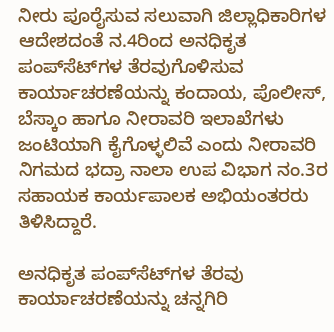ನೀರು ಪೂರೈಸುವ ಸಲುವಾಗಿ ಜಿಲ್ಲಾಧಿಕಾರಿಗಳ ಆದೇಶದಂತೆ ನ.4ರಿಂದ ಅನಧಿಕೃತ ಪಂಪ್‌ಸೆಟ್‌ಗಳ ತೆರವುಗೊಳಿಸುವ ಕಾರ್ಯಾಚರಣೆಯನ್ನು ಕಂದಾಯ, ಪೊಲೀಸ್‌, ಬೆಸ್ಕಾಂ ಹಾಗೂ ನೀರಾವರಿ ಇಲಾಖೆಗಳು ಜಂಟಿಯಾಗಿ ಕೈಗೊಳ್ಳಲಿವೆ ಎಂದು ನೀರಾವರಿ ನಿಗಮದ ಭದ್ರಾ ನಾಲಾ ಉಪ ವಿಭಾಗ ನಂ.3ರ ಸಹಾಯಕ ಕಾರ್ಯಪಾಲಕ ಅಭಿಯಂತರರು ತಿಳಿಸಿದ್ದಾರೆ.

ಅನಧಿಕೃತ ಪಂಪ್‌ಸೆಟ್‌ಗಳ ತೆರವು ಕಾರ್ಯಾಚರಣೆಯನ್ನು ಚನ್ನಗಿರಿ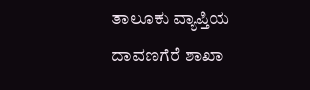ತಾಲೂಕು ವ್ಯಾಪ್ತಿಯ ದಾವಣಗೆರೆ ಶಾಖಾ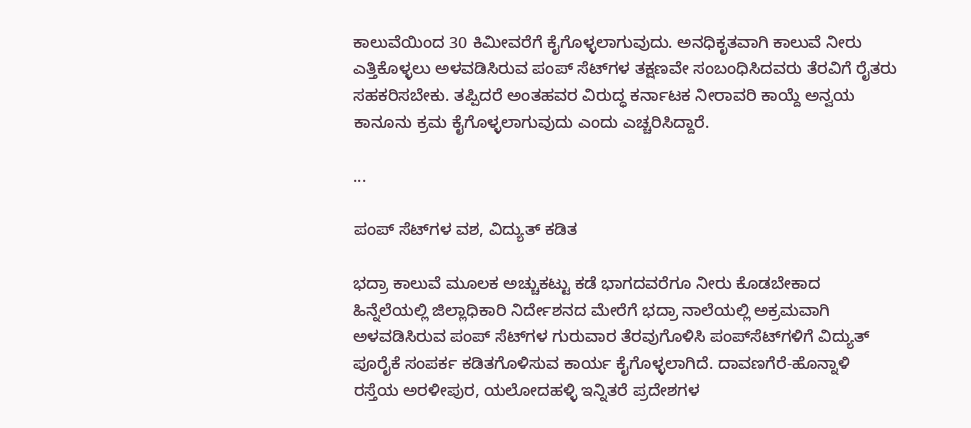ಕಾಲುವೆಯಿಂದ 30 ಕಿಮೀವರೆಗೆ ಕೈಗೊಳ್ಳಲಾಗುವುದು. ಅನಧಿಕೃತವಾಗಿ ಕಾಲುವೆ ನೀರು ಎತ್ತಿಕೊಳ್ಳಲು ಅಳವಡಿಸಿರುವ ಪಂಪ್ ಸೆಟ್‌ಗಳ ತಕ್ಷಣವೇ ಸಂಬಂಧಿಸಿದವರು ತೆರವಿಗೆ ರೈತರು ಸಹಕರಿಸಬೇಕು. ತಪ್ಪಿದರೆ ಅಂತಹವರ ವಿರುದ್ಧ ಕರ್ನಾಟಕ ನೀರಾವರಿ ಕಾಯ್ದೆ ಅನ್ವಯ ಕಾನೂನು ಕ್ರಮ ಕೈಗೊಳ್ಳಲಾಗುವುದು ಎಂದು ಎಚ್ಚರಿಸಿದ್ದಾರೆ.

...

ಪಂಪ್ ಸೆಟ್‌ಗಳ ವಶ, ವಿದ್ಯುತ್ ಕಡಿತ

ಭದ್ರಾ ಕಾಲುವೆ ಮೂಲಕ ಅಚ್ಚುಕಟ್ಟು ಕಡೆ ಭಾಗದವರೆಗೂ ನೀರು ಕೊಡಬೇಕಾದ ಹಿನ್ನೆಲೆಯಲ್ಲಿ ಜಿಲ್ಲಾಧಿಕಾರಿ ನಿರ್ದೇಶನದ ಮೇರೆಗೆ ಭದ್ರಾ ನಾಲೆಯಲ್ಲಿ ಅಕ್ರಮವಾಗಿ ಅಳವಡಿಸಿರುವ ಪಂಪ್ ಸೆಟ್‌ಗಳ ಗುರುವಾರ ತೆರವುಗೊಳಿಸಿ ಪಂಪ್‌ಸೆಟ್‌ಗಳಿಗೆ ವಿದ್ಯುತ್ ಪೂರೈಕೆ ಸಂಪರ್ಕ ಕಡಿತಗೊಳಿಸುವ ಕಾರ್ಯ ಕೈಗೊಳ್ಳಲಾಗಿದೆ. ದಾವಣಗೆರೆ-ಹೊನ್ನಾಳಿ ರಸ್ತೆಯ ಅರಳೀಪುರ, ಯಲೋದಹಳ್ಳಿ ಇನ್ನಿತರೆ ಪ್ರದೇಶಗಳ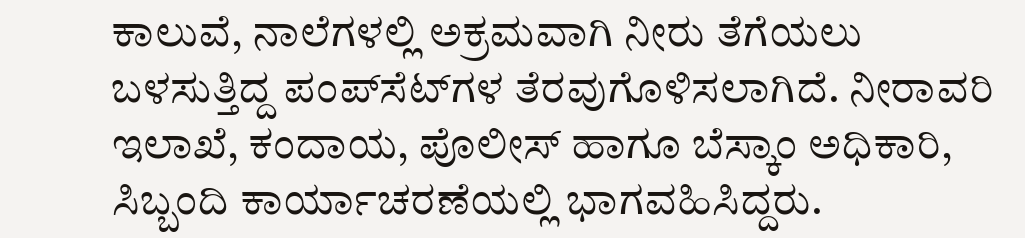ಕಾಲುವೆ, ನಾಲೆಗಳಲ್ಲಿ ಅಕ್ರಮವಾಗಿ ನೀರು ತೆಗೆಯಲು ಬಳಸುತ್ತಿದ್ದ ಪಂಪ್‌ಸೆಟ್‌ಗಳ ತೆರವುಗೊಳಿಸಲಾಗಿದೆ. ನೀರಾವರಿ ಇಲಾಖೆ, ಕಂದಾಯ, ಪೊಲೀಸ್ ಹಾಗೂ ಬೆಸ್ಕಾಂ ಅಧಿಕಾರಿ, ಸಿಬ್ಬಂದಿ ಕಾರ್ಯಾಚರಣೆಯಲ್ಲಿ ಭಾಗವಹಿಸಿದ್ದರು.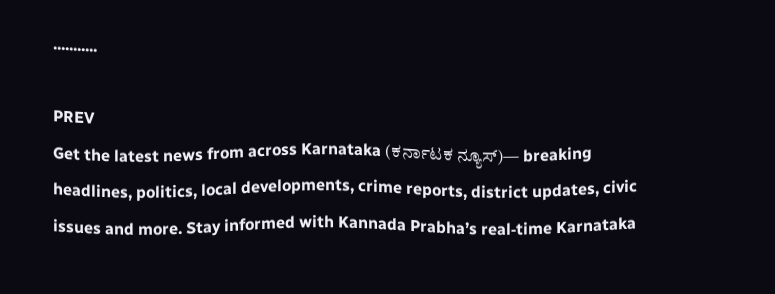...........

PREV
Get the latest news from across Karnataka (ಕರ್ನಾಟಕ ನ್ಯೂಸ್)— breaking headlines, politics, local developments, crime reports, district updates, civic issues and more. Stay informed with Kannada Prabha’s real‑time Karnataka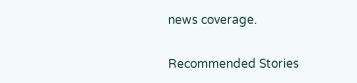news coverage.

Recommended Stories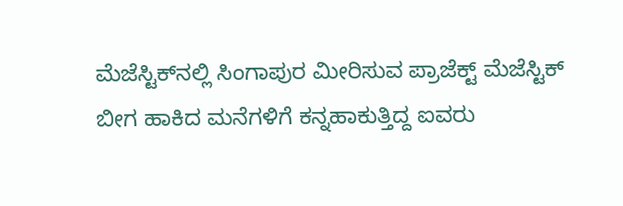ಮೆಜೆಸ್ಟಿಕ್‌ನಲ್ಲಿ ಸಿಂಗಾಪುರ ಮೀರಿಸುವ ಪ್ರಾಜೆಕ್ಟ್‌ ಮೆಜೆಸ್ಟಿಕ್‌
ಬೀಗ ಹಾಕಿದ ಮನೆಗಳಿಗೆ ಕನ್ನಹಾಕುತ್ತಿದ್ದ ಐವರು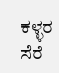ಕಳ್ಳರ ಸೆರೆ